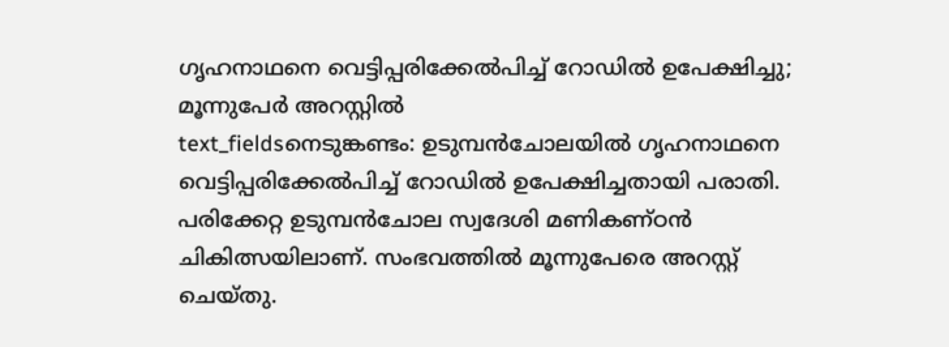ഗൃഹനാഥനെ വെട്ടിപ്പരിക്കേൽപിച്ച് റോഡിൽ ഉപേക്ഷിച്ചു; മൂന്നുപേർ അറസ്റ്റിൽ
text_fieldsനെടുങ്കണ്ടം: ഉടുമ്പൻചോലയിൽ ഗൃഹനാഥനെ വെട്ടിപ്പരിക്കേൽപിച്ച് റോഡിൽ ഉപേക്ഷിച്ചതായി പരാതി. പരിക്കേറ്റ ഉടുമ്പൻചോല സ്വദേശി മണികണ്ഠൻ ചികിത്സയിലാണ്. സംഭവത്തിൽ മൂന്നുപേരെ അറസ്റ്റ് ചെയ്തു.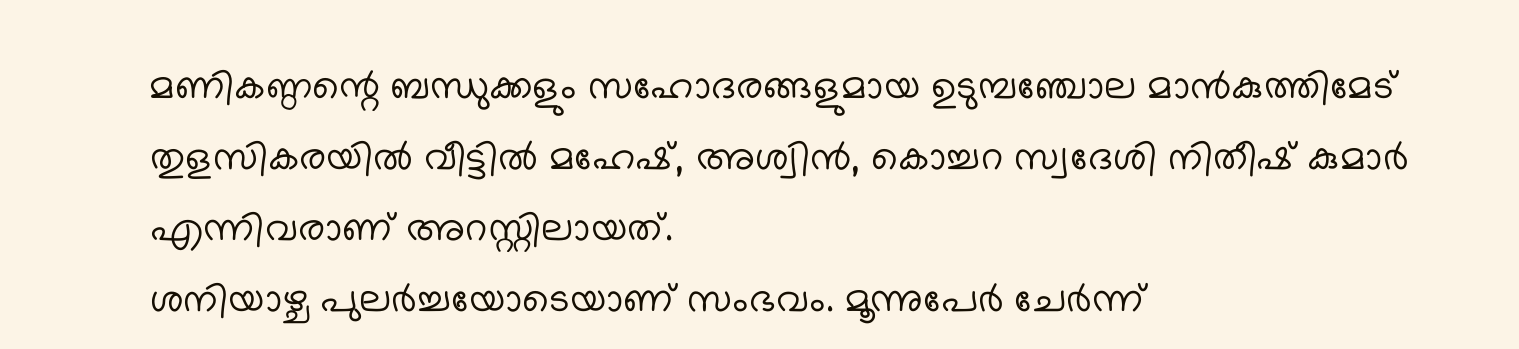മണികണ്ഠന്റെ ബന്ധുക്കളും സഹോദരങ്ങളുമായ ഉടുമ്പഞ്ചോല മാൻകുത്തിമേട് തുളസികരയിൽ വീട്ടിൽ മഹേഷ്, അശ്വിൻ, കൊച്ചറ സ്വദേശി നിതീഷ് കുമാർ എന്നിവരാണ് അറസ്റ്റിലായത്.
ശനിയാഴ്ച പുലർച്ചയോടെയാണ് സംഭവം. മൂന്നുപേർ ചേർന്ന്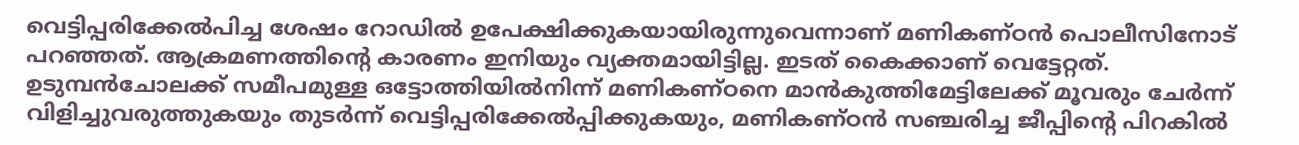വെട്ടിപ്പരിക്കേൽപിച്ച ശേഷം റോഡിൽ ഉപേക്ഷിക്കുകയായിരുന്നുവെന്നാണ് മണികണ്ഠൻ പൊലീസിനോട് പറഞ്ഞത്. ആക്രമണത്തിന്റെ കാരണം ഇനിയും വ്യക്തമായിട്ടില്ല. ഇടത് കൈക്കാണ് വെട്ടേറ്റത്. ഉടുമ്പൻചോലക്ക് സമീപമുള്ള ഒട്ടോത്തിയിൽനിന്ന് മണികണ്ഠനെ മാൻകുത്തിമേട്ടിലേക്ക് മൂവരും ചേർന്ന് വിളിച്ചുവരുത്തുകയും തുടർന്ന് വെട്ടിപ്പരിക്കേൽപ്പിക്കുകയും, മണികണ്ഠൻ സഞ്ചരിച്ച ജീപ്പിന്റെ പിറകിൽ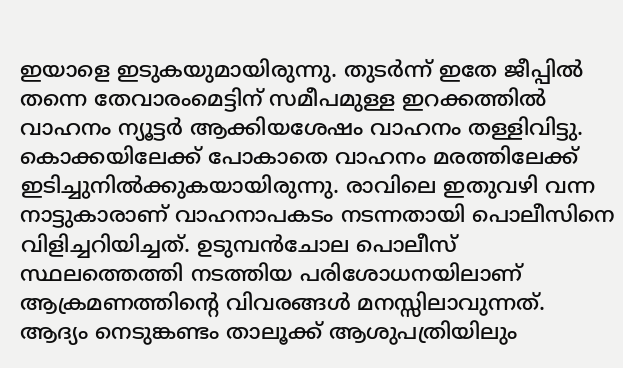ഇയാളെ ഇടുകയുമായിരുന്നു. തുടർന്ന് ഇതേ ജീപ്പിൽ തന്നെ തേവാരംമെട്ടിന് സമീപമുള്ള ഇറക്കത്തിൽ വാഹനം ന്യൂട്ടർ ആക്കിയശേഷം വാഹനം തള്ളിവിട്ടു. കൊക്കയിലേക്ക് പോകാതെ വാഹനം മരത്തിലേക്ക് ഇടിച്ചുനിൽക്കുകയായിരുന്നു. രാവിലെ ഇതുവഴി വന്ന നാട്ടുകാരാണ് വാഹനാപകടം നടന്നതായി പൊലീസിനെ വിളിച്ചറിയിച്ചത്. ഉടുമ്പൻചോല പൊലീസ് സ്ഥലത്തെത്തി നടത്തിയ പരിശോധനയിലാണ് ആക്രമണത്തിന്റെ വിവരങ്ങൾ മനസ്സിലാവുന്നത്. ആദ്യം നെടുങ്കണ്ടം താലൂക്ക് ആശുപത്രിയിലും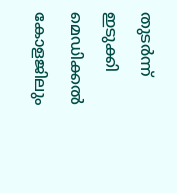തുടർന്ന് ഇടുക്കി മെഡിക്കൽ കോളജിലും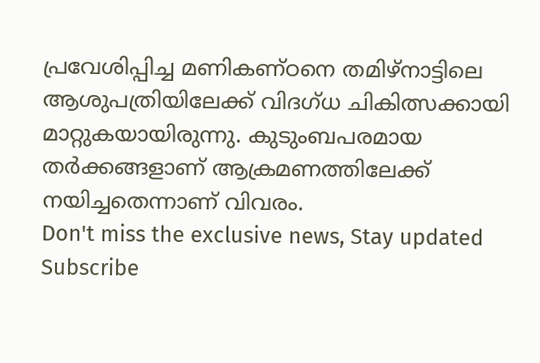പ്രവേശിപ്പിച്ച മണികണ്ഠനെ തമിഴ്നാട്ടിലെ ആശുപത്രിയിലേക്ക് വിദഗ്ധ ചികിത്സക്കായി മാറ്റുകയായിരുന്നു. കുടുംബപരമായ തർക്കങ്ങളാണ് ആക്രമണത്തിലേക്ക് നയിച്ചതെന്നാണ് വിവരം.
Don't miss the exclusive news, Stay updated
Subscribe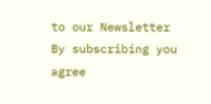to our Newsletter
By subscribing you agree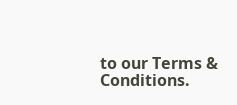to our Terms & Conditions.